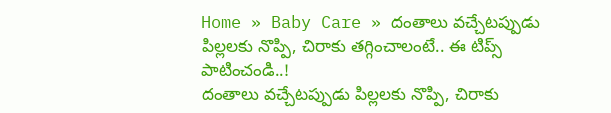Home » Baby Care » దంతాలు వచ్చేటప్పుడు పిల్లలకు నొప్పి, చిరాకు తగ్గించాలంటే.. ఈ టిప్స్ పాటించండి..!
దంతాలు వచ్చేటప్పుడు పిల్లలకు నొప్పి, చిరాకు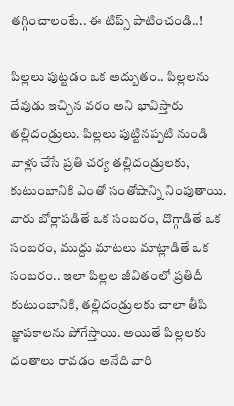తగ్గించాలంటే.. ఈ టిప్స్ పాటించండి..!

పిల్లలు పుట్టడం ఒక అద్బుతం.. పిల్లలను దేవుడు ఇచ్చిన వరం అని భావిస్తారు తల్లిదండ్రులు. పిల్లలు పుట్టినప్పటి నుండి వాళ్లు చేసే ప్రతి చర్య తల్లిదండ్రులకు, కుటుంబానికి ఎంతో సంతోషాన్ని నింపుతాయి. వారు బోర్లాపడితే ఒక సంబరం, దొగ్గాడితే ఒక సంబరం, ముద్దు మాటలు మాట్లాడితే ఒక సంబరం.. ఇలా పిల్లల జీవితంలో ప్రతిదీ కుటుంబానికి, తల్లిదండ్రులకు చాలా తీపి జ్ఞాపకాలను పోగేస్తాయి. అయితే పిల్లలకు దంతాలు రావడం అనేది వారి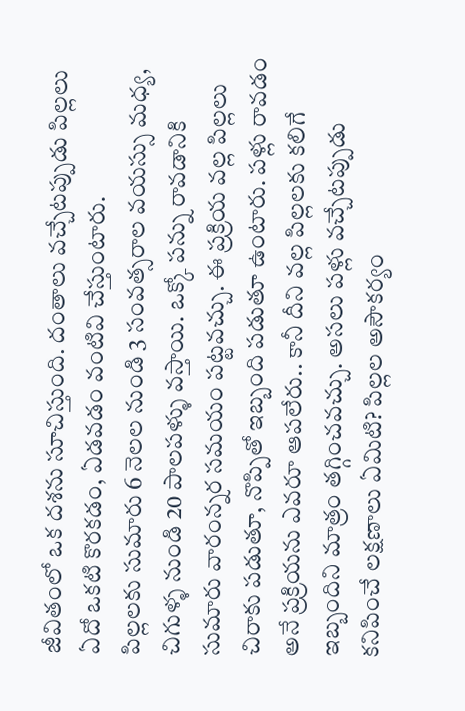జీవితంలో ఒక దశను సూచిస్తుంది. దంతాలు వచ్చేటప్పుడు పిల్లలు ఏదో ఒకటి కొరకడం, ఏడవడం వంటివి చేస్తుంటారు.
పిల్లలకు సుమారు 6 నెలల నుండి 3 సంవత్సరాల వయస్సు మధ్య, చిగుళ్ళ నుండి 20 పాలపళ్ళు వస్తాయి. ఒక్కో పన్ను రావడానికి సుమారు వారంన్నర సమయం పట్టవచ్చు. ఈ ప్రక్రియ వల్ల పిల్లలు చిరాకు పడుతూ, నొప్పితో ఇబ్బంది పడుతూ ఉంటారు. పళ్లు రావడం అనే ప్రక్రియను ఎవరూ ఆపలేరు.. కానీ దీని వల్ల పిల్లలకు కలిగే ఇబ్బందిని మాత్రం తగ్గించవచ్చు. అసలు పళ్లు వచ్చేటప్పుడు కనిపించే లక్షణాలు ఏమిటి? పిల్లల అసౌకర్యం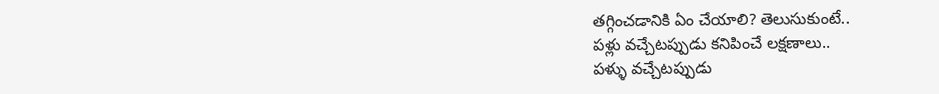తగ్గించడానికి ఏం చేయాలి? తెలుసుకుంటే..
పళ్లు వచ్చేటప్పుడు కనిపించే లక్షణాలు..
పళ్ళు వచ్చేటప్పుడు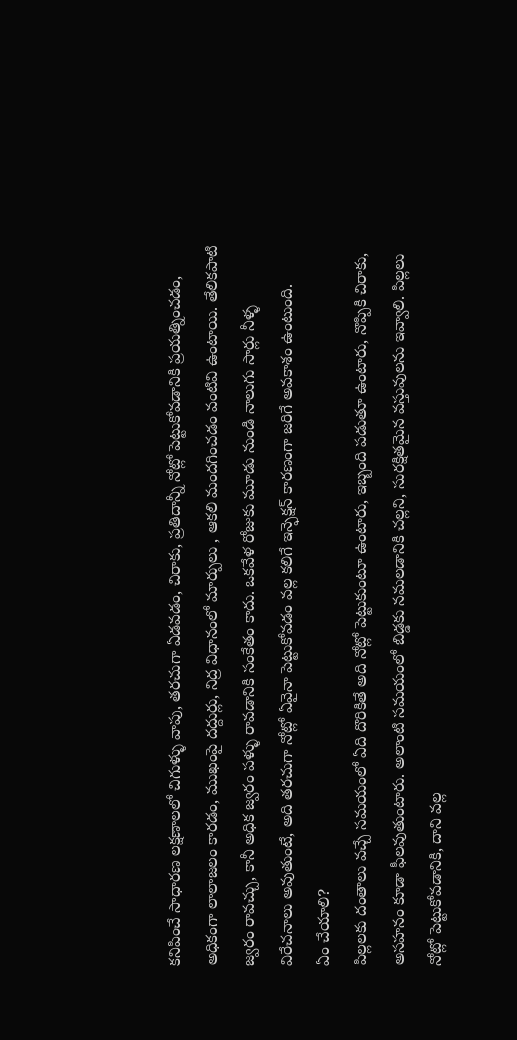కనిపించే సాధారణ లక్షణాలలో చిగుళ్ళు వాపు, తరచుగా ఏడవడం, చిరాకు, ప్రతిదాన్నీ నోట్లో పెట్టుకోవడానికి ప్రయత్నించడం, అధికంగా లాలాజలం కారడం, ముఖంపై దద్దుర్లు, నిద్ర విధానంలో మార్పులు , ఆకలి మందగించడం వంటివి ఉంటాయి. తేలికపాటి జ్వరం రావచ్చు, కానీ అధిక జ్వరం పళ్ళు రావడానికి సంకేతం కాదు. ఒకవేళ రోజుకు మూడు నుండి నాలుగు సార్లు నీళ్ళ విరేచనాలు అవుతుంటే, అది తరచుగా నోట్లో ఏవైనా పెట్టుకోవడం వల్ల కలిగే ఇన్ఫెక్షన్ కారణంగా జరిగే అవకాశం ఉంటుంది.
ఏం చేయాలి?
పిల్లలకు దంతాలు వచ్చే సమయంలో ఏది దొరికితే అది నోట్లో పెట్టుకుంటూ ఉంటారు, ఇబ్బంది పడుతూ ఉంటారు, నొప్పికి చిరాకు, అసహనం కూడా ఫీలవుతుంటారు. అలాంటి సమయంలో బిడ్డకు నమలడానికి చల్లని, సురక్షితమైన వస్తువులను ఇవ్వాలి. పిల్లలు నోట్లో పెట్టుకోవడానికి, దాని వల్ల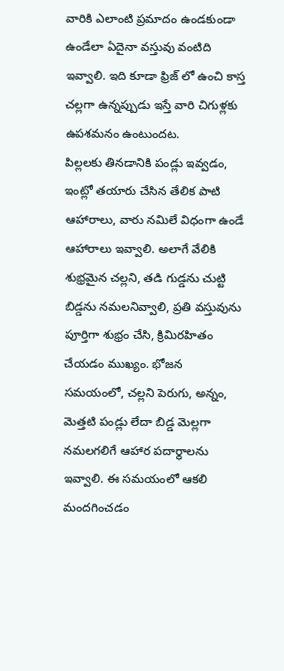వారికి ఎలాంటి ప్రమాదం ఉండకుండా ఉండేలా ఏదైనా వస్తువు వంటిది ఇవ్వాలి. ఇది కూడా ఫ్రిజ్ లో ఉంచి కాస్త చల్లగా ఉన్నప్పుడు ఇస్తే వారి చిగుళ్లకు ఉపశమనం ఉంటుందట.
పిల్లలకు తినడానికి పండ్లు ఇవ్వడం, ఇంట్లో తయారు చేసిన తేలిక పాటి ఆహారాలు, వారు నమిలే విధంగా ఉండే ఆహారాలు ఇవ్వాలి. అలాగే వేలికి శుభ్రమైన చల్లని, తడి గుడ్డను చుట్టి బిడ్డను నమలనివ్వాలి, ప్రతి వస్తువును పూర్తిగా శుభ్రం చేసి, క్రిమిరహితం చేయడం ముఖ్యం. భోజన సమయంలో, చల్లని పెరుగు, అన్నం, మెత్తటి పండ్లు లేదా బిడ్డ మెల్లగా నమలగలిగే ఆహార పదార్థాలను ఇవ్వాలి. ఈ సమయంలో ఆకలి మందగించడం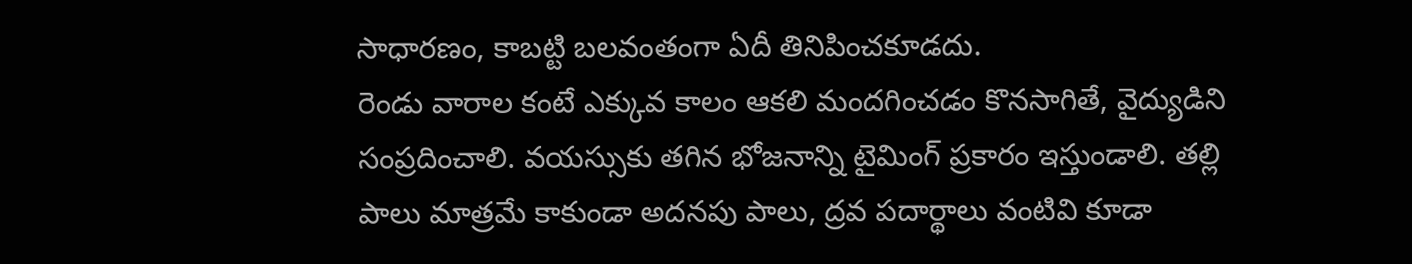సాధారణం, కాబట్టి బలవంతంగా ఏదీ తినిపించకూడదు.
రెండు వారాల కంటే ఎక్కువ కాలం ఆకలి మందగించడం కొనసాగితే, వైద్యుడిని సంప్రదించాలి. వయస్సుకు తగిన భోజనాన్ని టైమింగ్ ప్రకారం ఇస్తుండాలి. తల్లి పాలు మాత్రమే కాకుండా అదనపు పాలు, ద్రవ పదార్థాలు వంటివి కూడా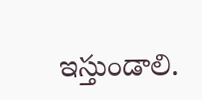ఇస్తుండాలి.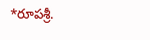*రూపశ్రీ.